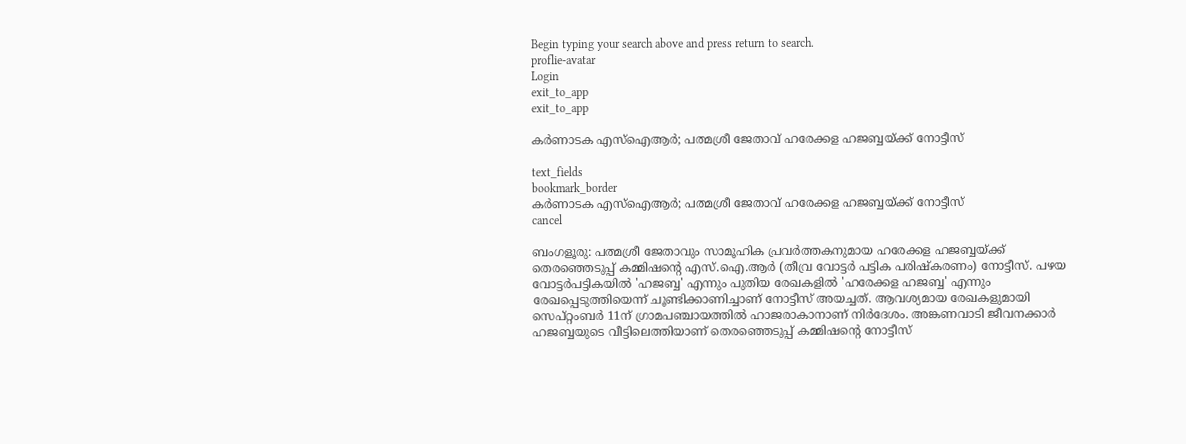Begin typing your search above and press return to search.
proflie-avatar
Login
exit_to_app
exit_to_app

കർണാടക എസ്ഐആർ; പത്മശ്രീ ജേതാവ് ഹരേക്കള ഹജബ്ബയ്ക്ക് നോട്ടീസ്

text_fields
bookmark_border
കർണാടക എസ്ഐആർ; പത്മശ്രീ ജേതാവ് ഹരേക്കള ഹജബ്ബയ്ക്ക് നോട്ടീസ്
cancel

ബംഗളൂരു: പത്മശ്രീ ജേതാവും സാമൂഹിക പ്രവർത്തകനുമായ ഹരേക്കള ഹജബ്ബയ്ക്ക് തെരഞ്ഞെടുപ്പ് കമ്മിഷന്റെ എസ്.ഐ.ആർ (തീവ്ര വോട്ടർ പട്ടിക പരിഷ്കരണം) നോട്ടീസ്. പഴയ വോട്ടർപട്ടികയിൽ 'ഹജബ്ബ' എന്നും പുതിയ രേഖകളിൽ 'ഹരേക്കള ഹജബ്ബ' എന്നും രേഖപ്പെടുത്തിയെന്ന് ചൂണ്ടിക്കാണിച്ചാണ് നോട്ടീസ് അയച്ചത്. ആവശ്യമായ രേഖകളുമായി സെപ്റ്റംബർ 11ന് ഗ്രാമപഞ്ചായത്തിൽ ഹാജരാകാനാണ് നിർദേശം. അങ്കണവാടി ജീവനക്കാർ ഹജബ്ബയുടെ വീട്ടിലെത്തിയാണ് തെരഞ്ഞെടുപ്പ് കമ്മിഷന്റെ നോട്ടീസ്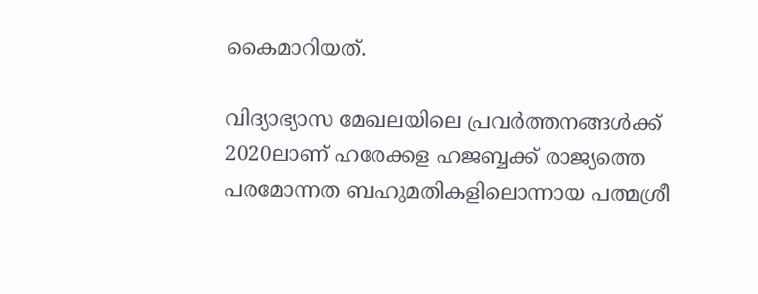കൈമാറിയത്.

വിദ്യാഭ്യാസ മേഖലയിലെ പ്രവർത്തനങ്ങൾക്ക് 2020ലാണ് ഹരേക്കള ഹജബ്ബക്ക് രാജ്യത്തെ പരമോന്നത ബഹുമതികളിലൊന്നായ പത്മശ്രീ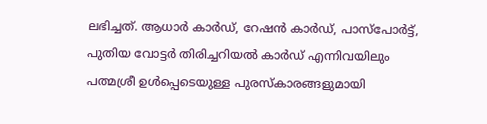ലഭിച്ചത്. ആധാർ കാർഡ്, റേഷൻ കാർഡ്, പാസ്പോർട്ട്, പുതിയ വോട്ടർ തിരിച്ചറിയൽ കാർഡ് എന്നിവയിലും പത്മശ്രീ ഉൾപ്പെടെയുള്ള പുരസ്കാരങ്ങളുമായി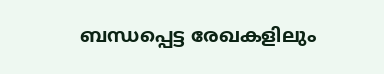ബന്ധപ്പെട്ട രേഖകളിലും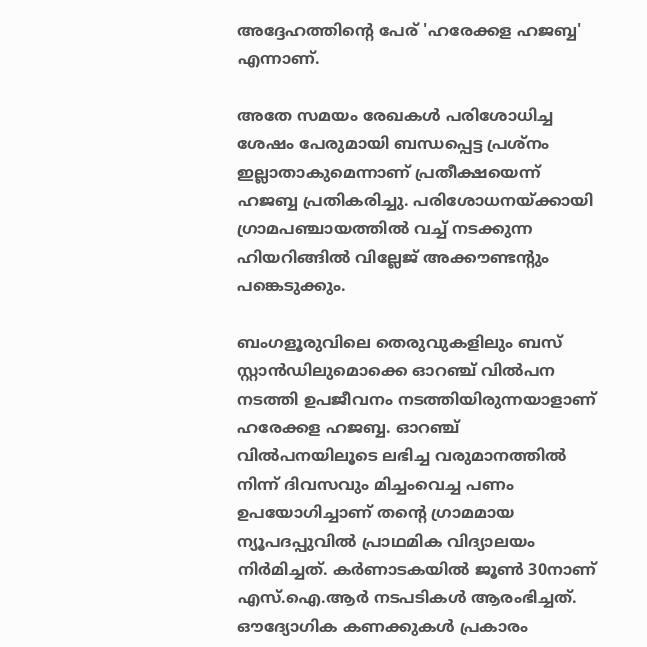അദ്ദേഹത്തിന്റെ പേര് 'ഹരേക്കള ഹജബ്ബ' എന്നാണ്.

അതേ സമയം രേഖകൾ പരിശോധിച്ച ശേഷം പേരുമായി ബന്ധപ്പെട്ട പ്രശ്നം ഇല്ലാതാകുമെന്നാണ് പ്രതീക്ഷയെന്ന് ഹജബ്ബ പ്രതികരിച്ചു. പരിശോധനയ്ക്കായി ഗ്രാമപഞ്ചായത്തിൽ വച്ച് നടക്കുന്ന ഹിയറിങ്ങിൽ വില്ലേജ് അക്കൗണ്ടന്റും പങ്കെടുക്കും.

ബംഗളൂരുവിലെ തെരുവുകളിലും ബസ് സ്റ്റാൻഡിലുമൊക്കെ ഓറഞ്ച് വിൽപന നടത്തി ഉപജീവനം നടത്തിയിരുന്നയാളാണ് ഹരേക്കള ഹജബ്ബ. ഓറഞ്ച് വിൽപനയിലൂടെ ലഭിച്ച വരുമാനത്തിൽ നിന്ന് ദിവസവും മിച്ചംവെച്ച പണം ഉപയോഗിച്ചാണ് തന്റെ ഗ്രാമമായ ന്യൂപദപ്പുവിൽ പ്രാഥമിക വിദ്യാലയം നിർമിച്ചത്. കർണാടകയിൽ ജൂൺ 30നാണ് എസ്.ഐ.ആർ നടപടികൾ ആരംഭിച്ചത്. ഔദ്യോഗിക കണക്കുകൾ പ്രകാരം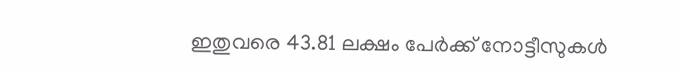ഇതുവരെ 43.81 ലക്ഷം പേർക്ക് നോട്ടീസുകൾ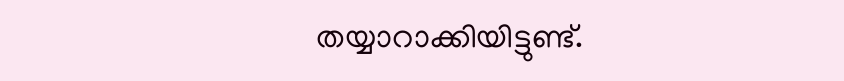തയ്യാറാക്കിയിട്ടുണ്ട്.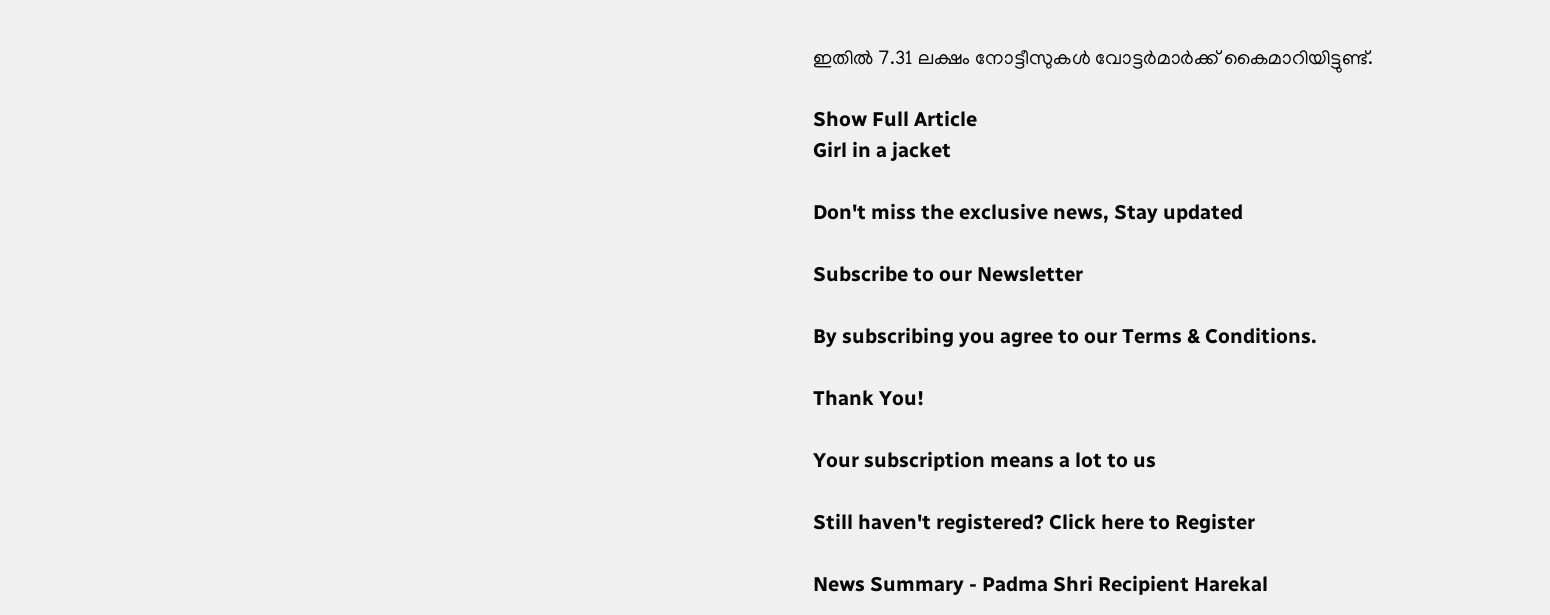ഇതിൽ 7.31 ലക്ഷം നോട്ടീസുകൾ വോട്ടർമാർക്ക് കൈമാറിയിട്ടുണ്ട്.

Show Full Article
Girl in a jacket

Don't miss the exclusive news, Stay updated

Subscribe to our Newsletter

By subscribing you agree to our Terms & Conditions.

Thank You!

Your subscription means a lot to us

Still haven't registered? Click here to Register

News Summary - Padma Shri Recipient Harekal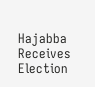Hajabba Receives Election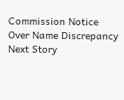Commission Notice Over Name Discrepancy
Next Story